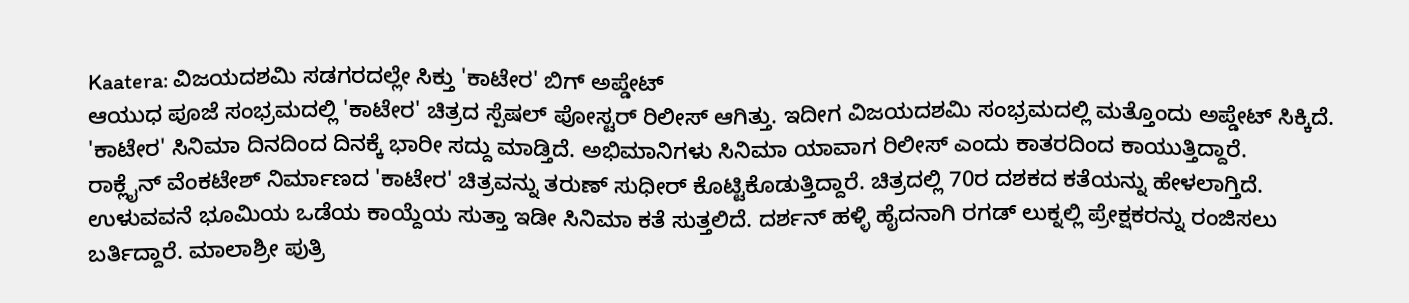Kaatera: ವಿಜಯದಶಮಿ ಸಡಗರದಲ್ಲೇ ಸಿಕ್ತು 'ಕಾಟೇರ' ಬಿಗ್ ಅಪ್ಡೇಟ್
ಆಯುಧ ಪೂಜೆ ಸಂಭ್ರಮದಲ್ಲಿ 'ಕಾಟೇರ' ಚಿತ್ರದ ಸ್ಪೆಷಲ್ ಪೋಸ್ಟರ್ ರಿಲೀಸ್ ಆಗಿತ್ತು. ಇದೀಗ ವಿಜಯದಶಮಿ ಸಂಭ್ರಮದಲ್ಲಿ ಮತ್ತೊಂದು ಅಪ್ಡೇಟ್ ಸಿಕ್ಕಿದೆ. 'ಕಾಟೇರ' ಸಿನಿಮಾ ದಿನದಿಂದ ದಿನಕ್ಕೆ ಭಾರೀ ಸದ್ದು ಮಾಡ್ತಿದೆ. ಅಭಿಮಾನಿಗಳು ಸಿನಿಮಾ ಯಾವಾಗ ರಿಲೀಸ್ ಎಂದು ಕಾತರದಿಂದ ಕಾಯುತ್ತಿದ್ದಾರೆ.
ರಾಕ್ಲೈನ್ ವೆಂಕಟೇಶ್ ನಿರ್ಮಾಣದ 'ಕಾಟೇರ' ಚಿತ್ರವನ್ನು ತರುಣ್ ಸುಧೀರ್ ಕೊಟ್ಟಿಕೊಡುತ್ತಿದ್ದಾರೆ. ಚಿತ್ರದಲ್ಲಿ 70ರ ದಶಕದ ಕತೆಯನ್ನು ಹೇಳಲಾಗ್ತಿದೆ. ಉಳುವವನೆ ಭೂಮಿಯ ಒಡೆಯ ಕಾಯ್ದೆಯ ಸುತ್ತಾ ಇಡೀ ಸಿನಿಮಾ ಕತೆ ಸುತ್ತಲಿದೆ. ದರ್ಶನ್ ಹಳ್ಳಿ ಹೈದನಾಗಿ ರಗಡ್ ಲುಕ್ನಲ್ಲಿ ಪ್ರೇಕ್ಷಕರನ್ನು ರಂಜಿಸಲು ಬರ್ತಿದ್ದಾರೆ. ಮಾಲಾಶ್ರೀ ಪುತ್ರಿ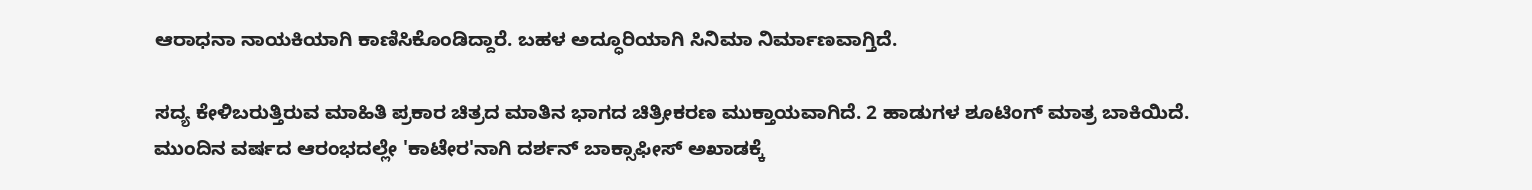ಆರಾಧನಾ ನಾಯಕಿಯಾಗಿ ಕಾಣಿಸಿಕೊಂಡಿದ್ದಾರೆ. ಬಹಳ ಅದ್ಧೂರಿಯಾಗಿ ಸಿನಿಮಾ ನಿರ್ಮಾಣವಾಗ್ತಿದೆ.

ಸದ್ಯ ಕೇಳಿಬರುತ್ತಿರುವ ಮಾಹಿತಿ ಪ್ರಕಾರ ಚಿತ್ರದ ಮಾತಿನ ಭಾಗದ ಚಿತ್ರೀಕರಣ ಮುಕ್ತಾಯವಾಗಿದೆ. 2 ಹಾಡುಗಳ ಶೂಟಿಂಗ್ ಮಾತ್ರ ಬಾಕಿಯಿದೆ. ಮುಂದಿನ ವರ್ಷದ ಆರಂಭದಲ್ಲೇ 'ಕಾಟೇರ'ನಾಗಿ ದರ್ಶನ್ ಬಾಕ್ಸಾಫೀಸ್ ಅಖಾಡಕ್ಕೆ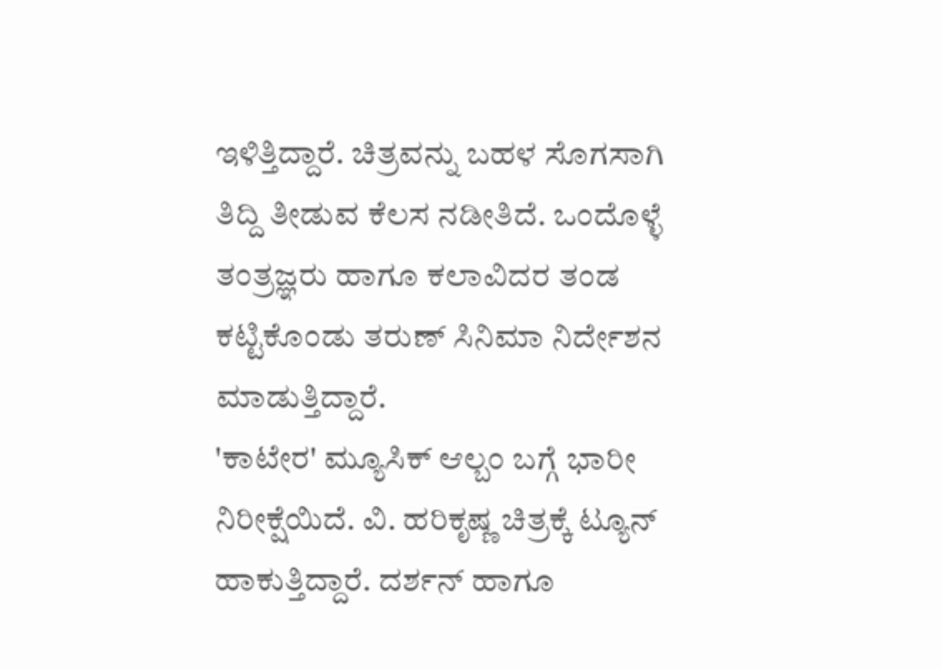ಇಳಿತ್ತಿದ್ದಾರೆ. ಚಿತ್ರವನ್ನು ಬಹಳ ಸೊಗಸಾಗಿ ತಿದ್ದಿ ತೀಡುವ ಕೆಲಸ ನಡೀತಿದೆ. ಒಂದೊಳ್ಳೆ ತಂತ್ರಜ್ಞರು ಹಾಗೂ ಕಲಾವಿದರ ತಂಡ ಕಟ್ಟಿಕೊಂಡು ತರುಣ್ ಸಿನಿಮಾ ನಿರ್ದೇಶನ ಮಾಡುತ್ತಿದ್ದಾರೆ.
'ಕಾಟೇರ' ಮ್ಯೂಸಿಕ್ ಆಲ್ಬಂ ಬಗ್ಗೆ ಭಾರೀ ನಿರೀಕ್ಷೆಯಿದೆ. ವಿ. ಹರಿಕೃಷ್ಣ ಚಿತ್ರಕ್ಕೆ ಟ್ಯೂನ್ ಹಾಕುತ್ತಿದ್ದಾರೆ. ದರ್ಶನ್ ಹಾಗೂ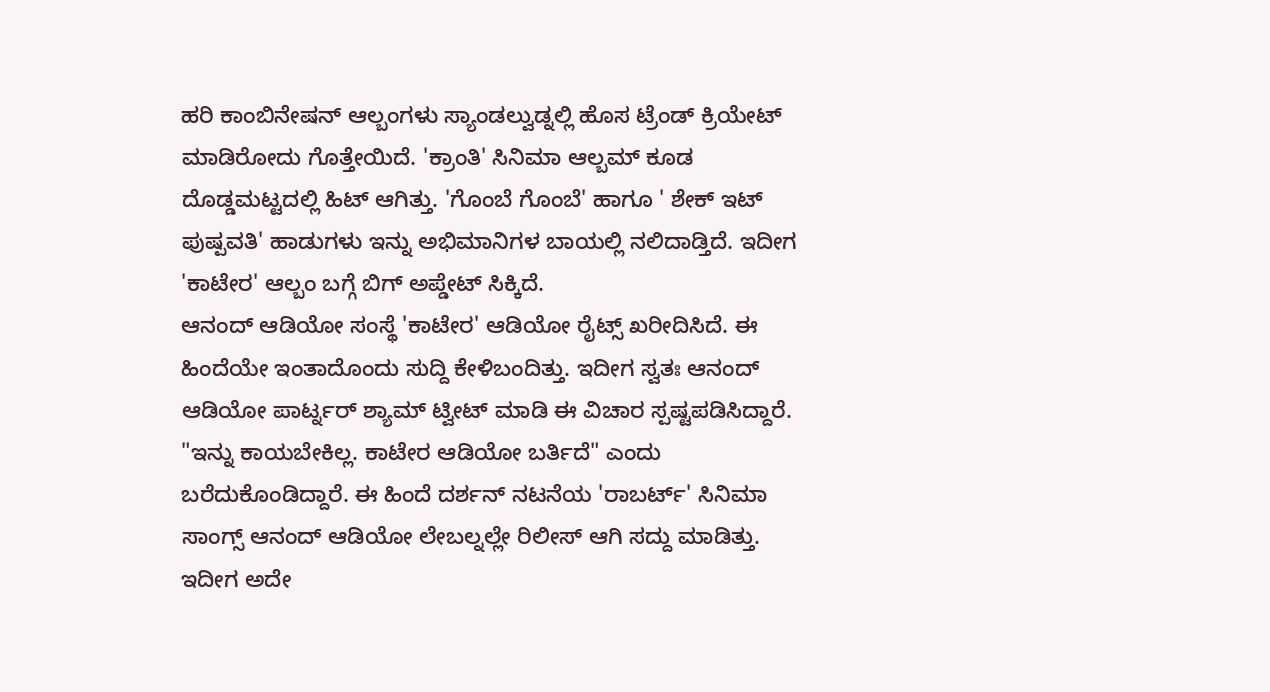ಹರಿ ಕಾಂಬಿನೇಷನ್ ಆಲ್ಬಂಗಳು ಸ್ಯಾಂಡಲ್ವುಡ್ನಲ್ಲಿ ಹೊಸ ಟ್ರೆಂಡ್ ಕ್ರಿಯೇಟ್ ಮಾಡಿರೋದು ಗೊತ್ತೇಯಿದೆ. 'ಕ್ರಾಂತಿ' ಸಿನಿಮಾ ಆಲ್ಬಮ್ ಕೂಡ ದೊಡ್ಡಮಟ್ಟದಲ್ಲಿ ಹಿಟ್ ಆಗಿತ್ತು. 'ಗೊಂಬೆ ಗೊಂಬೆ' ಹಾಗೂ ' ಶೇಕ್ ಇಟ್ ಪುಷ್ಪವತಿ' ಹಾಡುಗಳು ಇನ್ನು ಅಭಿಮಾನಿಗಳ ಬಾಯಲ್ಲಿ ನಲಿದಾಡ್ತಿದೆ. ಇದೀಗ 'ಕಾಟೇರ' ಆಲ್ಬಂ ಬಗ್ಗೆ ಬಿಗ್ ಅಪ್ಡೇಟ್ ಸಿಕ್ಕಿದೆ.
ಆನಂದ್ ಆಡಿಯೋ ಸಂಸ್ಥೆ 'ಕಾಟೇರ' ಆಡಿಯೋ ರೈಟ್ಸ್ ಖರೀದಿಸಿದೆ. ಈ ಹಿಂದೆಯೇ ಇಂತಾದೊಂದು ಸುದ್ದಿ ಕೇಳಿಬಂದಿತ್ತು. ಇದೀಗ ಸ್ವತಃ ಆನಂದ್ ಆಡಿಯೋ ಪಾರ್ಟ್ನರ್ ಶ್ಯಾಮ್ ಟ್ವೀಟ್ ಮಾಡಿ ಈ ವಿಚಾರ ಸ್ಪಷ್ಟಪಡಿಸಿದ್ದಾರೆ. "ಇನ್ನು ಕಾಯಬೇಕಿಲ್ಲ. ಕಾಟೇರ ಆಡಿಯೋ ಬರ್ತಿದೆ" ಎಂದು ಬರೆದುಕೊಂಡಿದ್ದಾರೆ. ಈ ಹಿಂದೆ ದರ್ಶನ್ ನಟನೆಯ 'ರಾಬರ್ಟ್' ಸಿನಿಮಾ ಸಾಂಗ್ಸ್ ಆನಂದ್ ಆಡಿಯೋ ಲೇಬಲ್ನಲ್ಲೇ ರಿಲೀಸ್ ಆಗಿ ಸದ್ದು ಮಾಡಿತ್ತು. ಇದೀಗ ಅದೇ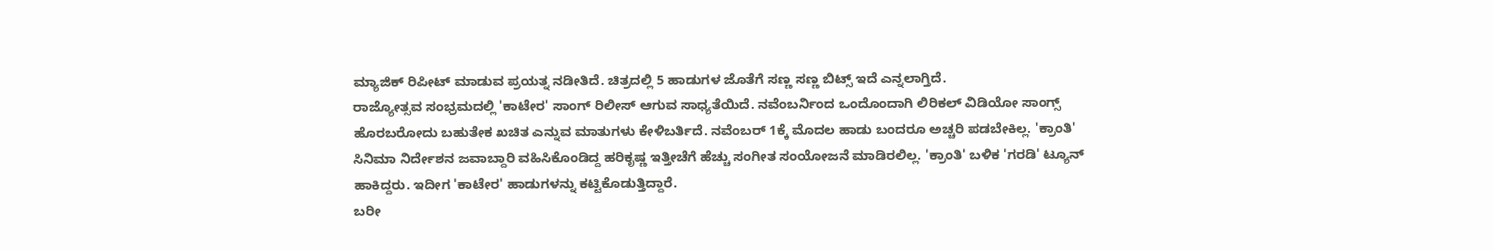ಮ್ಯಾಜಿಕ್ ರಿಪೀಟ್ ಮಾಡುವ ಪ್ರಯತ್ನ ನಡೀತಿದೆ. ಚಿತ್ರದಲ್ಲಿ 5 ಹಾಡುಗಳ ಜೊತೆಗೆ ಸಣ್ಣ ಸಣ್ಣ ಬಿಟ್ಸ್ ಇದೆ ಎನ್ನಲಾಗ್ತಿದೆ.
ರಾಜ್ಯೋತ್ಸವ ಸಂಭ್ರಮದಲ್ಲಿ 'ಕಾಟೇರ' ಸಾಂಗ್ ರಿಲೀಸ್ ಆಗುವ ಸಾಧ್ಯತೆಯಿದೆ. ನವೆಂಬರ್ನಿಂದ ಒಂದೊಂದಾಗಿ ಲಿರಿಕಲ್ ವಿಡಿಯೋ ಸಾಂಗ್ಸ್ ಹೊರಬರೋದು ಬಹುತೇಕ ಖಚಿತ ಎನ್ನುವ ಮಾತುಗಳು ಕೇಳಿಬರ್ತಿದೆ. ನವೆಂಬರ್ 1ಕ್ಕೆ ಮೊದಲ ಹಾಡು ಬಂದರೂ ಅಚ್ಚರಿ ಪಡಬೇಕಿಲ್ಲ. 'ಕ್ರಾಂತಿ' ಸಿನಿಮಾ ನಿರ್ದೇಶನ ಜವಾಬ್ದಾರಿ ವಹಿಸಿಕೊಂಡಿದ್ದ ಹರಿಕೃಷ್ಣ ಇತ್ತೀಚೆಗೆ ಹೆಚ್ಚು ಸಂಗೀತ ಸಂಯೋಜನೆ ಮಾಡಿರಲಿಲ್ಲ. 'ಕ್ರಾಂತಿ' ಬಳಿಕ 'ಗರಡಿ' ಟ್ಯೂನ್ ಹಾಕಿದ್ದರು. ಇದೀಗ 'ಕಾಟೇರ' ಹಾಡುಗಳನ್ನು ಕಟ್ಟಿಕೊಡುತ್ತಿದ್ದಾರೆ.
ಬರೀ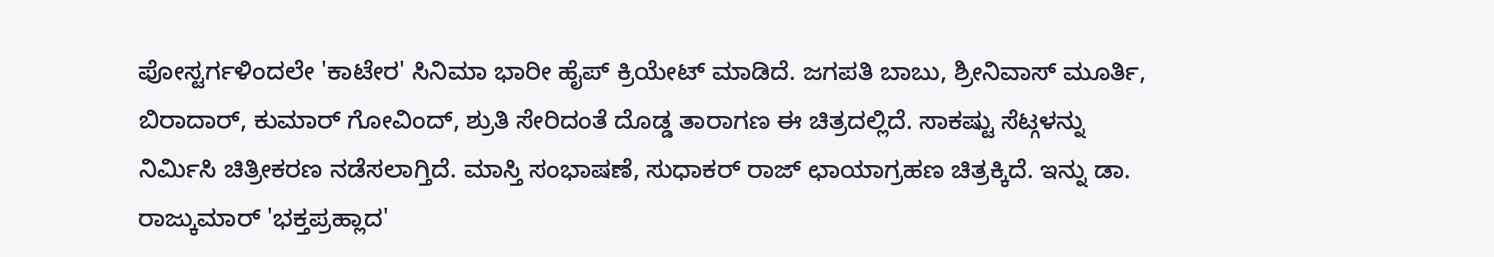ಪೋಸ್ಟರ್ಗಳಿಂದಲೇ 'ಕಾಟೇರ' ಸಿನಿಮಾ ಭಾರೀ ಹೈಪ್ ಕ್ರಿಯೇಟ್ ಮಾಡಿದೆ. ಜಗಪತಿ ಬಾಬು, ಶ್ರೀನಿವಾಸ್ ಮೂರ್ತಿ, ಬಿರಾದಾರ್, ಕುಮಾರ್ ಗೋವಿಂದ್, ಶ್ರುತಿ ಸೇರಿದಂತೆ ದೊಡ್ಡ ತಾರಾಗಣ ಈ ಚಿತ್ರದಲ್ಲಿದೆ. ಸಾಕಷ್ಟು ಸೆಟ್ಗಳನ್ನು ನಿರ್ಮಿಸಿ ಚಿತ್ರೀಕರಣ ನಡೆಸಲಾಗ್ತಿದೆ. ಮಾಸ್ತಿ ಸಂಭಾಷಣೆ, ಸುಧಾಕರ್ ರಾಜ್ ಛಾಯಾಗ್ರಹಣ ಚಿತ್ರಕ್ಕಿದೆ. ಇನ್ನು ಡಾ. ರಾಜ್ಕುಮಾರ್ 'ಭಕ್ತಪ್ರಹ್ಲಾದ'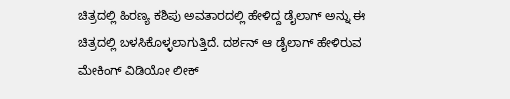ಚಿತ್ರದಲ್ಲಿ ಹಿರಣ್ಯ ಕಶಿಪು ಅವತಾರದಲ್ಲಿ ಹೇಳಿದ್ದ ಡೈಲಾಗ್ ಅನ್ನು ಈ ಚಿತ್ರದಲ್ಲಿ ಬಳಸಿಕೊಳ್ಳಲಾಗುತ್ತಿದೆ. ದರ್ಶನ್ ಆ ಡೈಲಾಗ್ ಹೇಳಿರುವ ಮೇಕಿಂಗ್ ವಿಡಿಯೋ ಲೀಕ್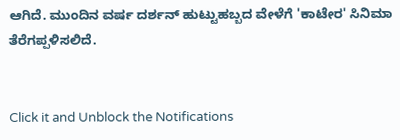ಆಗಿದೆ. ಮುಂದಿನ ವರ್ಷ ದರ್ಶನ್ ಹುಟ್ಟುಹಬ್ಬದ ವೇಳೆಗೆ 'ಕಾಟೇರ' ಸಿನಿಮಾ ತೆರೆಗಪ್ಪಳಿಸಲಿದೆ.


Click it and Unblock the Notifications